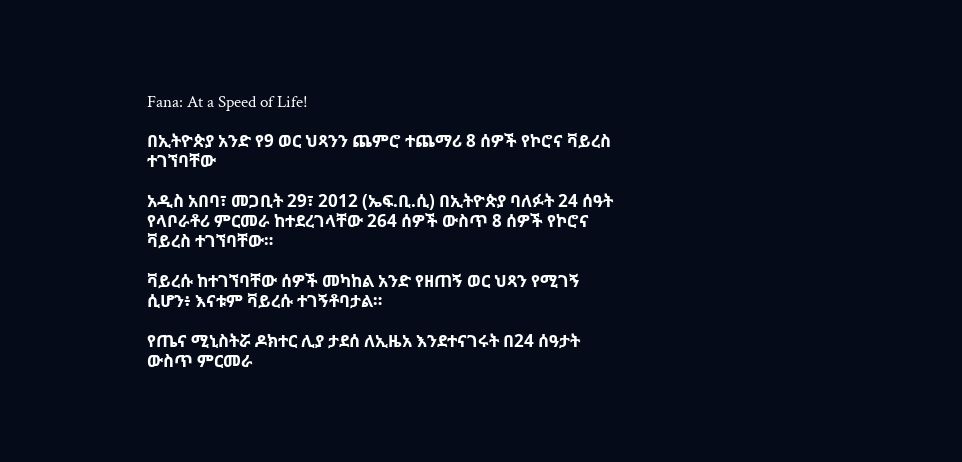Fana: At a Speed of Life!

በኢትዮጵያ አንድ የ9 ወር ህጻንን ጨምሮ ተጨማሪ 8 ሰዎች የኮሮና ቫይረስ ተገኘባቸው

አዲስ አበባ፣ መጋቢት 29፣ 2012 (ኤፍ.ቢ.ሲ) በኢትዮጵያ ባለፉት 24 ሰዓት የላቦራቶሪ ምርመራ ከተደረገላቸው 264 ሰዎች ውስጥ 8 ሰዎች የኮሮና ቫይረስ ተገኘባቸው።

ቫይረሱ ከተገኘባቸው ሰዎች መካከል አንድ የዘጠኝ ወር ህጻን የሚገኝ ሲሆን፥ እናቱም ቫይረሱ ተገኝቶባታል።

የጤና ሚኒስትሯ ዶክተር ሊያ ታደሰ ለኢዜአ እንደተናገሩት በ24 ሰዓታት ውስጥ ምርመራ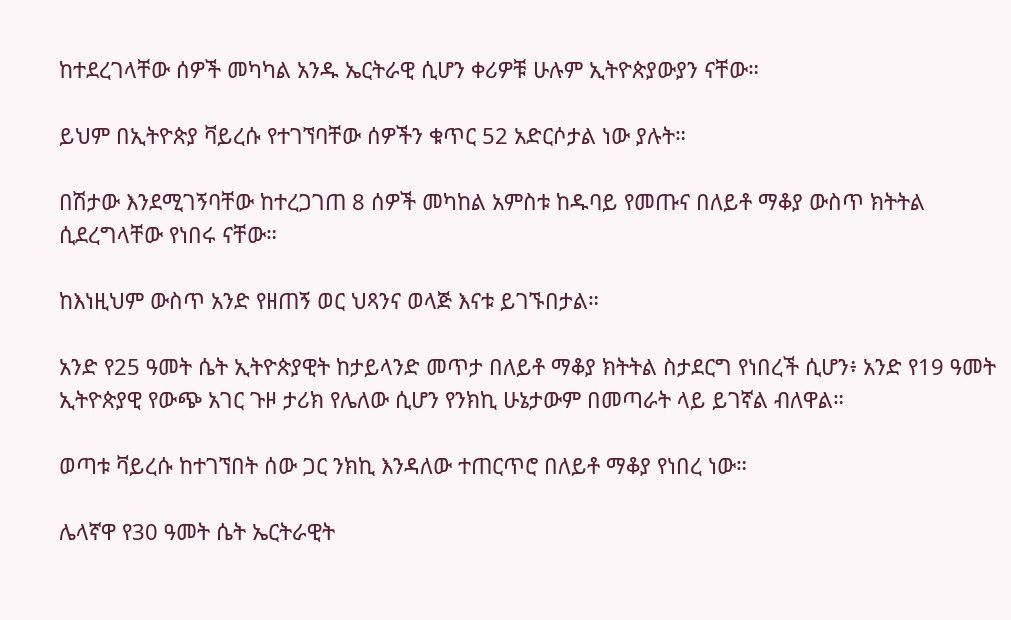ከተደረገላቸው ሰዎች መካካል አንዱ ኤርትራዊ ሲሆን ቀሪዎቹ ሁሉም ኢትዮጵያውያን ናቸው።

ይህም በኢትዮጵያ ቫይረሱ የተገኘባቸው ሰዎችን ቁጥር 52 አድርሶታል ነው ያሉት።

በሽታው እንደሚገኝባቸው ከተረጋገጠ 8 ሰዎች መካከል አምስቱ ከዱባይ የመጡና በለይቶ ማቆያ ውስጥ ክትትል ሲደረግላቸው የነበሩ ናቸው።

ከእነዚህም ውስጥ አንድ የዘጠኝ ወር ህጻንና ወላጅ እናቱ ይገኙበታል።

አንድ የ25 ዓመት ሴት ኢትዮጵያዊት ከታይላንድ መጥታ በለይቶ ማቆያ ክትትል ስታደርግ የነበረች ሲሆን፥ አንድ የ19 ዓመት ኢትዮጵያዊ የውጭ አገር ጉዞ ታሪክ የሌለው ሲሆን የንክኪ ሁኔታውም በመጣራት ላይ ይገኛል ብለዋል።

ወጣቱ ቫይረሱ ከተገኘበት ሰው ጋር ንክኪ እንዳለው ተጠርጥሮ በለይቶ ማቆያ የነበረ ነው።

ሌላኛዋ የ30 ዓመት ሴት ኤርትራዊት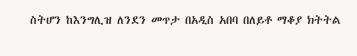ስትሆን ከእንግሊዝ ለንደን መጥታ በአዲስ አበባ በለይቶ ማቆያ ክትትል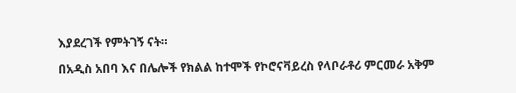እያደረገች የምትገኝ ናት።

በአዲስ አበባ እና በሌሎች የክልል ከተሞች የኮሮናቫይረስ የላቦራቶሪ ምርመራ አቅም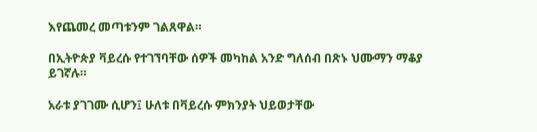እየጨመረ መጣቱንም ገልጸዋል።

በኢትዮጵያ ቫይረሱ የተገኘባቸው ሰዎች መካከል አንድ ግለሰብ በጽኑ ህሙማን ማቆያ ይገኛሉ።

አራቱ ያገገሙ ሲሆን፤ ሁለቱ በቫይረሱ ምክንያት ህይወታቸው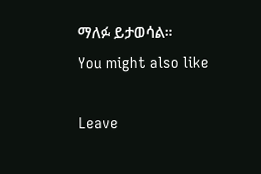ማለፉ ይታወሳል።
You might also like

Leave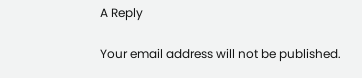A Reply

Your email address will not be published.